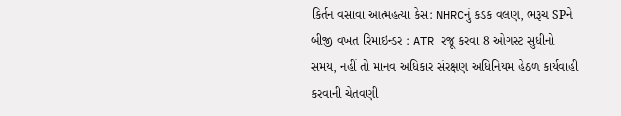કિર્તન વસાવા આત્મહત્યા કેસ: NHRCનું કડક વલણ, ભરૂચ SPને બીજી વખત રિમાઇન્ડર : ATR રજૂ કરવા 8 ઓગસ્ટ સુધીનો સમય, નહીં તો માનવ અધિકાર સંરક્ષણ અધિનિયમ હેઠળ કાર્યવાહી કરવાની ચેતવણી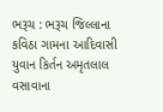ભરૂચ : ભરૂચ જિલ્લાના કવિઠા ગામના આદિવાસી યુવાન કિર્તન અમૃતલાલ વસાવાના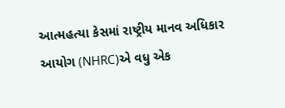આત્મહત્યા કેસમાં રાષ્ટ્રીય માનવ અધિકાર આયોગ (NHRC)એ વધુ એક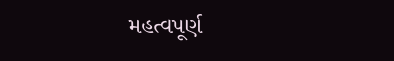મહત્વપૂર્ણ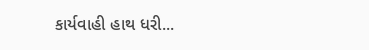કાર્યવાહી હાથ ધરી...